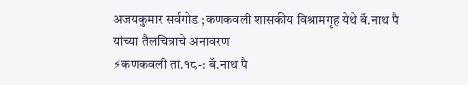अजयकुमार सर्वगोड ;कणकवली शासकीय विश्रामगृह येथे बॅ.नाथ पै यांच्या तैलचित्राचे अनावरण
⚡कणकवली ता.१८-: बॅ.नाथ पै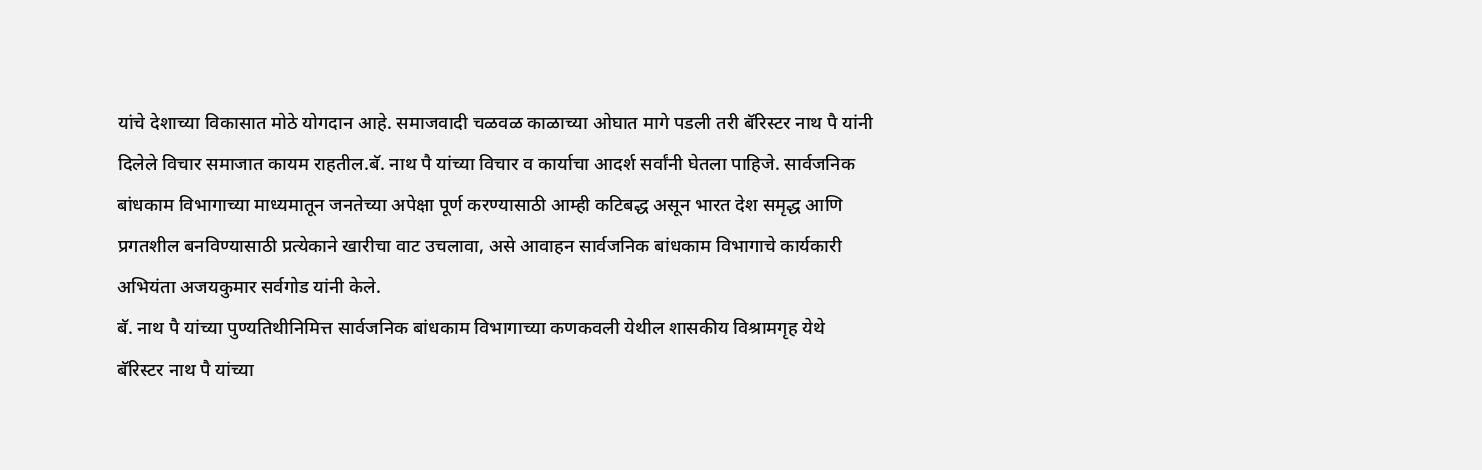यांचे देशाच्या विकासात मोठे योगदान आहे. समाजवादी चळवळ काळाच्या ओघात मागे पडली तरी बॅरिस्टर नाथ पै यांनी दिलेले विचार समाजात कायम राहतील.बॅ. नाथ पै यांच्या विचार व कार्याचा आदर्श सर्वांनी घेतला पाहिजे. सार्वजनिक बांधकाम विभागाच्या माध्यमातून जनतेच्या अपेक्षा पूर्ण करण्यासाठी आम्ही कटिबद्ध असून भारत देश समृद्ध आणि प्रगतशील बनविण्यासाठी प्रत्येकाने खारीचा वाट उचलावा, असे आवाहन सार्वजनिक बांधकाम विभागाचे कार्यकारी अभियंता अजयकुमार सर्वगोड यांनी केले.
बॅ. नाथ पै यांच्या पुण्यतिथीनिमित्त सार्वजनिक बांधकाम विभागाच्या कणकवली येथील शासकीय विश्रामगृह येथे बॅरिस्टर नाथ पै यांच्या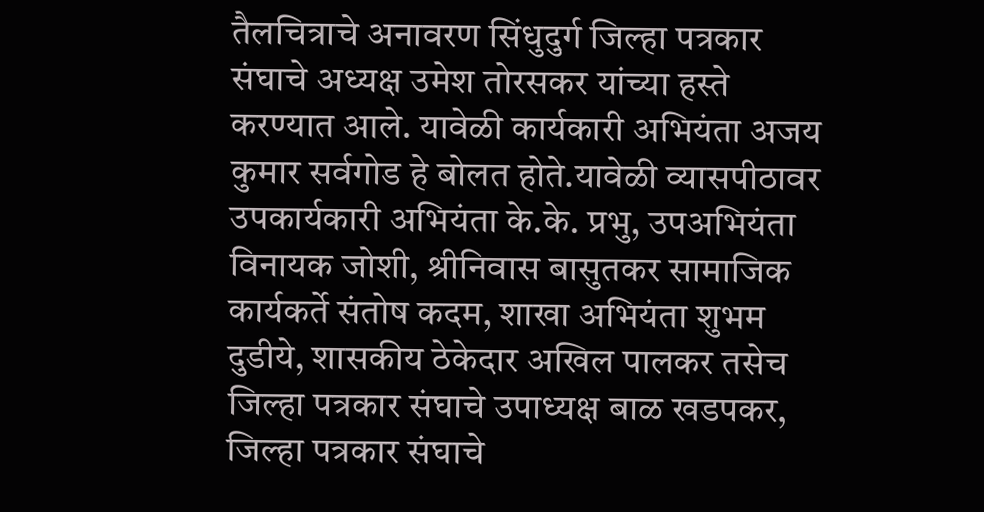तैलचित्राचे अनावरण सिंधुदुर्ग जिल्हा पत्रकार संघाचे अध्यक्ष उमेश तोरसकर यांच्या हस्ते करण्यात आले. यावेळी कार्यकारी अभियंता अजय कुमार सर्वगोड हे बोलत होते.यावेळी व्यासपीठावर उपकार्यकारी अभियंता के.के. प्रभु, उपअभियंता विनायक जोशी, श्रीनिवास बासुतकर सामाजिक कार्यकर्ते संतोष कदम, शाखा अभियंता शुभम दुडीये, शासकीय ठेकेदार अखिल पालकर तसेच जिल्हा पत्रकार संघाचे उपाध्यक्ष बाळ खडपकर, जिल्हा पत्रकार संघाचे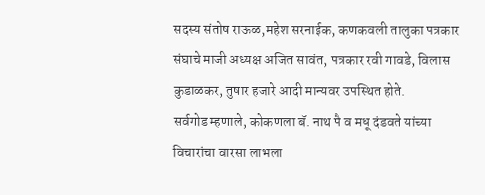सदस्य संतोष राऊळ,महेश सरनाईक, कणकवली तालुका पत्रकार संघाचे माजी अध्यक्ष अजित सावंत, पत्रकार रवी गावडे, विलास कुडाळकर, तुषार हजारे आदी मान्यवर उपस्थित होते.
सर्वगोड म्हणाले, कोकणला बॅ. नाथ पै व मधू दंडवते यांच्या विचारांचा वारसा लाभला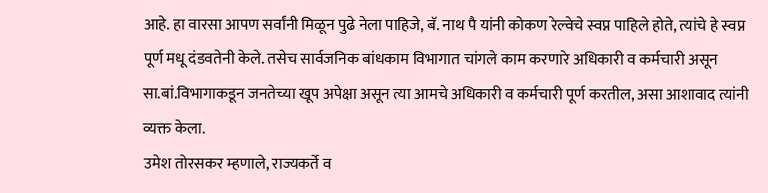आहे. हा वारसा आपण सर्वांनी मिळून पुढे नेला पाहिजे, बॅ. नाथ पै यांनी कोकण रेल्वेचे स्वप्न पाहिले होते, त्यांचे हे स्वप्न पूर्ण मधू दंडवतेनी केले. तसेच सार्वजनिक बांधकाम विभागात चांगले काम करणारे अधिकारी व कर्मचारी असून सा.बां.विभागाकडून जनतेच्या खूप अपेक्षा असून त्या आमचे अधिकारी व कर्मचारी पूर्ण करतील, असा आशावाद त्यांनी व्यक्त केला.
उमेश तोरसकर म्हणाले, राज्यकर्ते व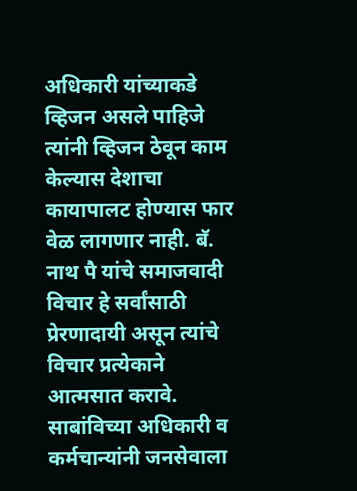अधिकारी यांच्याकडे व्हिजन असले पाहिजे त्यांनी व्हिजन ठेवून काम केल्यास देशाचा कायापालट होण्यास फार वेळ लागणार नाही. बॅ. नाथ पै यांचे समाजवादी विचार हे सर्वांसाठी प्रेरणादायी असून त्यांचे विचार प्रत्येकाने आत्मसात करावे. साबांविच्या अधिकारी व कर्मचान्यांनी जनसेवाला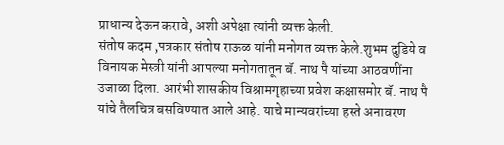प्राधान्य देऊन करावे, अशी अपेक्षा त्यांनी व्यक्त केली.
संतोष कदम ,पत्रकार संतोष राऊळ यांनी मनोगत व्यक्त केले.शुभम दुडिये व विनायक मेस्त्री यांनी आपल्या मनोगतातून बॅ. नाथ पै यांच्या आठवणींना उजाळा दिला. आरंभी शासकीय विश्रामगृहाच्या प्रवेश कक्षासमोर बॅ. नाथ पै यांचे तैलचित्र बसविण्यात आले आहे. याचे मान्यवरांच्या हस्ते अनावरण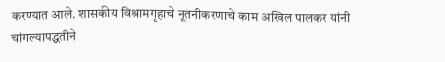करण्यात आले. शासकीय विश्रामगृहाचे नूतनीकरणाचे काम अखिल पालकर यांनी चांगल्यापद्धतीने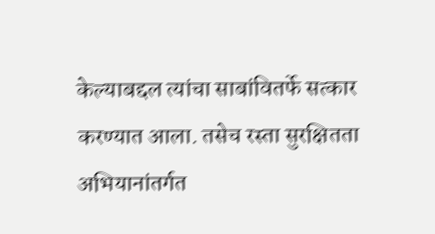केल्याबद्दल त्यांचा साबांवितर्फे सत्कार करण्यात आला. तसेच रस्ता सुरक्षितता अभियानांतर्गत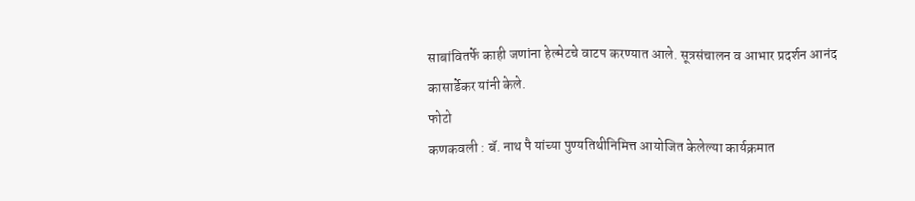साबांवितर्फे काही जणांना हेल्मेटचे वाटप करण्यात आले. सूत्रसंचालन व आभार प्रदर्शन आनंद कासार्डेकर यांनी केले.
फोटो
कणकवली : बॅ. नाथ पै यांच्या पुण्यतिथीनिमित्त आयोजित केलेल्या कार्यक्रमात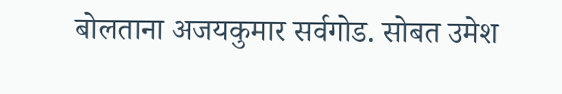बोलताना अजयकुमार सर्वगोड. सोबत उमेश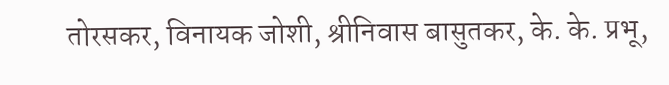तोरसकर, विनायक जोशी, श्रीनिवास बासुतकर, के. के. प्रभू,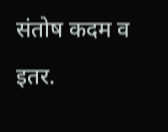संतोष कदम व इतर.